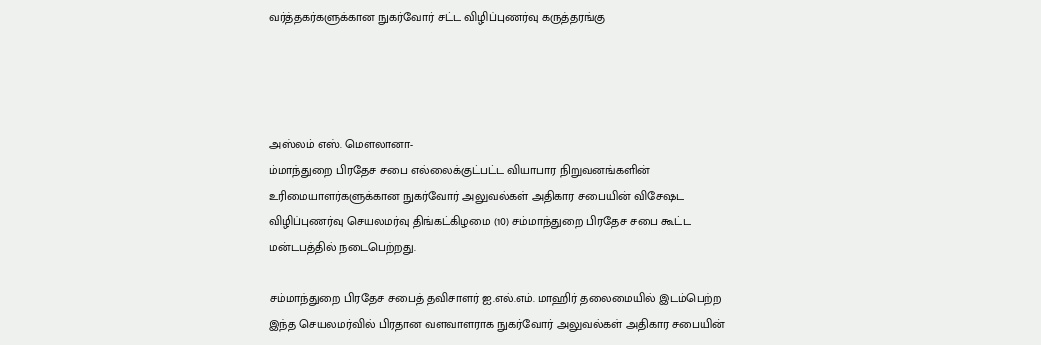வர்த்தகர்களுக்கான நுகர்வோர் சட்ட விழிப்புணர்வு கருத்தரங்கு




அஸ்லம் எஸ். மெளலானா-
ம்மாந்துறை பிரதேச சபை எல்லைக்குட்பட்ட வியாபார நிறுவனங்களின் உரிமையாளர்களுக்கான நுகர்வோர் அலுவல்கள் அதிகார சபையின் விசேஷட விழிப்புணர்வு செயலமர்வு திங்கட்கிழமை (10) சம்மாந்துறை பிரதேச சபை கூட்ட மன்டபத்தில் நடைபெற்றது.

சம்மாந்துறை பிரதேச சபைத் தவிசாளர் ஐ.எல்.எம். மாஹிர் தலைமையில் இடம்பெற்ற இந்த செயலமர்வில் பிரதான வளவாளராக நுகர்வோர் அலுவல்கள் அதிகார சபையின்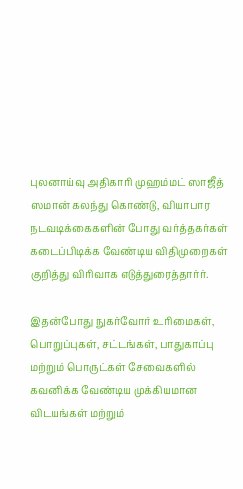புலனாய்வு அதிகாரி முஹம்மட் ஸாஜீத் ஸமான் கலந்து கொண்டு, வியாபார நடவடிக்கைகளின் போது வர்த்தகர்கள் கடைப்பிடிக்க வேண்டிய விதிமுறைகள் குறித்து விரிவாக எடுத்துரைத்தார்ர்.

இதன்போது நுகர்வோர் உரிமைகள், பொறுப்புகள், சட்டங்கள், பாதுகாப்பு மற்றும் பொருட்கள் சேவைகளில் கவனிக்க வேண்டிய முக்கியமான விடயங்கள் மற்றும்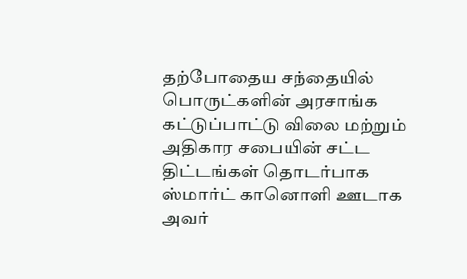தற்போதைய சந்தையில் பொருட்களின் அரசாங்க கட்டுப்பாட்டு விலை மற்றும் அதிகார சபையின் சட்ட திட்டங்கள் தொடர்பாக ஸ்மார்ட் கானொளி ஊடாக அவர்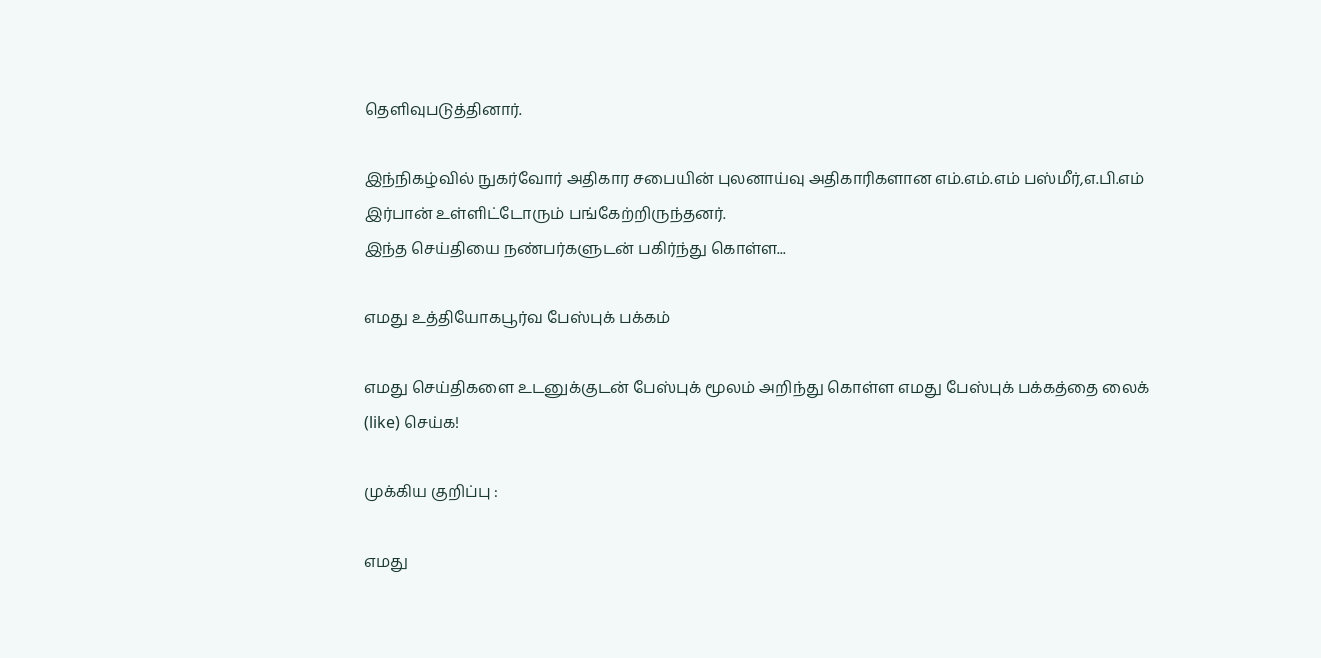தெளிவுபடுத்தினார்.

இந்நிகழ்வில் நுகர்வோர் அதிகார சபையின் புலனாய்வு அதிகாரிகளான எம்.எம்.எம் பஸ்மீர்,எ.பி.எம் இர்பான் உள்ளிட்டோரும் பங்கேற்றிருந்தனர்.
இந்த செய்தியை நண்பர்களுடன் பகிர்ந்து கொள்ள...

எமது உத்தியோகபூர்வ பேஸ்புக் பக்கம்

எமது செய்திகளை உடனுக்குடன் பேஸ்புக் மூலம் அறிந்து கொள்ள எமது பேஸ்புக் பக்கத்தை லைக் (like) செய்க!

முக்கிய குறிப்பு :

எமது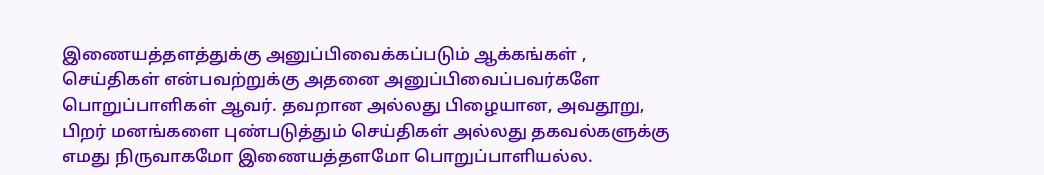இணையத்தளத்துக்கு அனுப்பிவைக்கப்படும் ஆக்கங்கள் , செய்திகள் என்பவற்றுக்கு அதனை அனுப்பிவைப்பவர்களே பொறுப்பாளிகள் ஆவர். தவறான அல்லது பிழையான, அவதூறு, பிறர் மனங்களை புண்படுத்தும் செய்திகள் அல்லது தகவல்களுக்கு எமது நிருவாகமோ இணையத்தளமோ பொறுப்பாளியல்ல.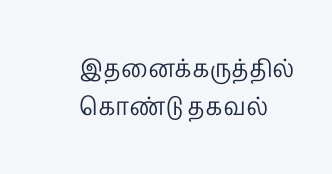இதனைக்கருத்தில் கொண்டு தகவல்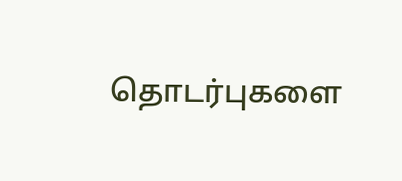தொடர்புகளை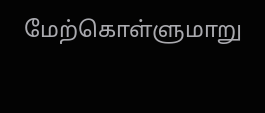மேற்கொள்ளுமாறு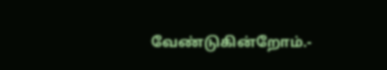வேண்டுகின்றோம்.-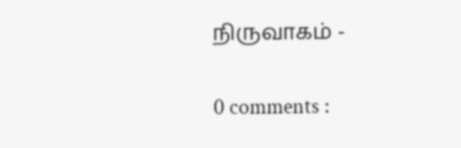நிருவாகம் -

0 comments :